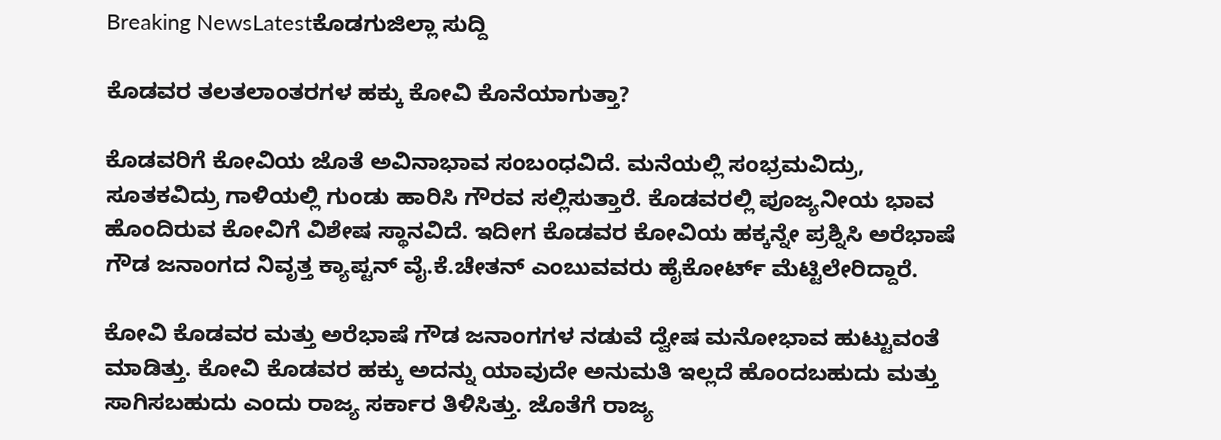Breaking NewsLatestಕೊಡಗುಜಿಲ್ಲಾ ಸುದ್ದಿ

ಕೊಡವರ ತಲತಲಾಂತರಗಳ ಹಕ್ಕು ಕೋವಿ ಕೊನೆಯಾಗುತ್ತಾ?

ಕೊಡವರಿಗೆ ಕೋವಿಯ ಜೊತೆ ಅವಿನಾಭಾವ ಸಂಬಂಧವಿದೆ. ಮನೆಯಲ್ಲಿ ಸಂಭ್ರಮವಿದ್ರು, ಸೂತಕವಿದ್ರು ಗಾಳಿಯಲ್ಲಿ ಗುಂಡು ಹಾರಿಸಿ ಗೌರವ ಸಲ್ಲಿಸುತ್ತಾರೆ. ಕೊಡವರಲ್ಲಿ ಪೂಜ್ಯನೀಯ ಭಾವ ಹೊಂದಿರುವ ಕೋವಿಗೆ ವಿಶೇಷ ಸ್ಥಾನವಿದೆ. ಇದೀಗ ಕೊಡವರ ಕೋವಿಯ ಹಕ್ಕನ್ನೇ ಪ್ರಶ್ನಿಸಿ ಅರೆಭಾಷೆ ಗೌಡ ಜನಾಂಗದ ನಿವೃತ್ತ ಕ್ಯಾಪ್ಟನ್ ವೈ.ಕೆ.ಚೇತನ್ ಎಂಬುವವರು ಹೈಕೋರ್ಟ್ ಮೆಟ್ಟಿಲೇರಿದ್ದಾರೆ.

ಕೋವಿ ಕೊಡವರ ಮತ್ತು ಅರೆಭಾಷೆ ಗೌಡ ಜನಾಂಗಗಳ ನಡುವೆ ದ್ವೇಷ ಮನೋಭಾವ ಹುಟ್ಟುವಂತೆ ಮಾಡಿತ್ತು. ಕೋವಿ ಕೊಡವರ ಹಕ್ಕು ಅದನ್ನು ಯಾವುದೇ ಅನುಮತಿ ಇಲ್ಲದೆ ಹೊಂದಬಹುದು ಮತ್ತು ಸಾಗಿಸಬಹುದು ಎಂದು ರಾಜ್ಯ ಸರ್ಕಾರ ತಿಳಿಸಿತ್ತು. ಜೊತೆಗೆ ರಾಜ್ಯ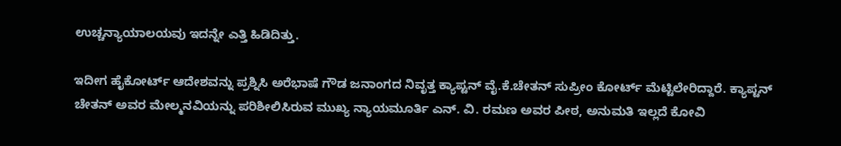ಉಚ್ಚನ್ಯಾಯಾಲಯವು ಇದನ್ನೇ ಎತ್ತಿ ಹಿಡಿದಿತ್ತು.

ಇದೀಗ ಹೈಕೋರ್ಟ್ ಆದೇಶವನ್ನು ಪ್ರಶ್ನಿಸಿ ಅರೆಭಾಷೆ ಗೌಡ ಜನಾಂಗದ ನಿವೃತ್ತ ಕ್ಯಾಪ್ಟನ್ ವೈ.ಕೆ.ಚೇತನ್ ಸುಪ್ರೀಂ ಕೋರ್ಟ್ ಮೆಟ್ಟಿಲೇರಿದ್ದಾರೆ. ಕ್ಯಾಪ್ಟನ್ ಚೇತನ್ ಅವರ ಮೇಲ್ಮನವಿಯನ್ನು ಪರಿಶೀಲಿಸಿರುವ ಮುಖ್ಯ ನ್ಯಾಯಮೂರ್ತಿ ಎನ್. ವಿ. ರಮಣ ಅವರ ಪೀಠ, ಅನುಮತಿ ಇಲ್ಲದೆ ಕೋವಿ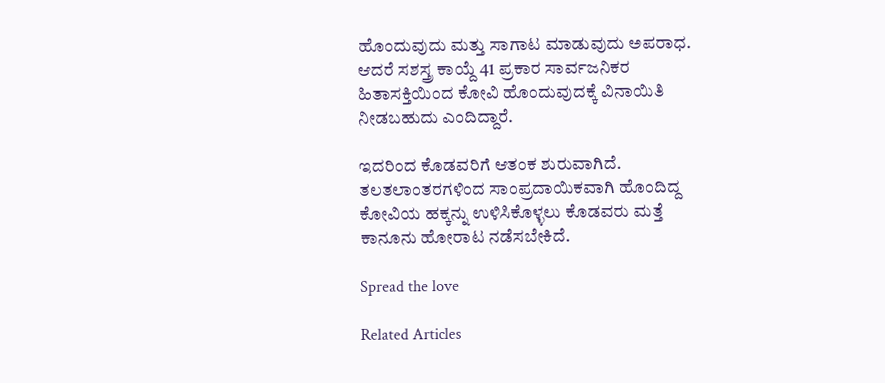ಹೊಂದುವುದು ಮತ್ತು ಸಾಗಾಟ ಮಾಡುವುದು ಅಪರಾಧ. ಆದರೆ ಸಶಸ್ತ್ರ ಕಾಯ್ದೆ 41 ಪ್ರಕಾರ ಸಾರ್ವಜನಿಕರ ಹಿತಾಸಕ್ತಿಯಿಂದ ಕೋವಿ ಹೊಂದುವುದಕ್ಕೆ ವಿನಾಯಿತಿ ನೀಡಬಹುದು ಎಂದಿದ್ದಾರೆ.

ಇದರಿಂದ ಕೊಡವರಿಗೆ ಆತಂಕ ಶುರುವಾಗಿದೆ. ತಲತಲಾಂತರಗಳಿಂದ ಸಾಂಪ್ರದಾಯಿಕವಾಗಿ ಹೊಂದಿದ್ದ ಕೋವಿಯ ಹಕ್ಕನ್ನು ಉಳಿಸಿಕೊಳ್ಳಲು ಕೊಡವರು ಮತ್ತೆ ಕಾನೂನು ಹೋರಾಟ ನಡೆಸಬೇಕಿದೆ.

Spread the love

Related Articles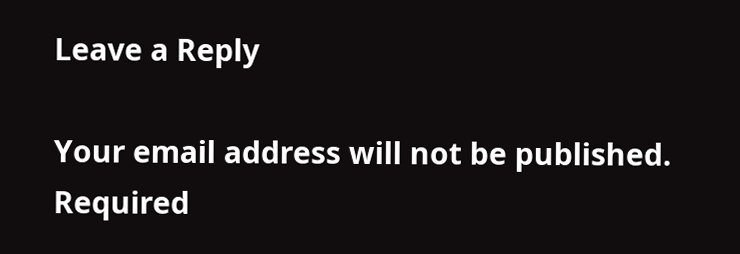Leave a Reply

Your email address will not be published. Required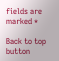fields are marked *

Back to top button